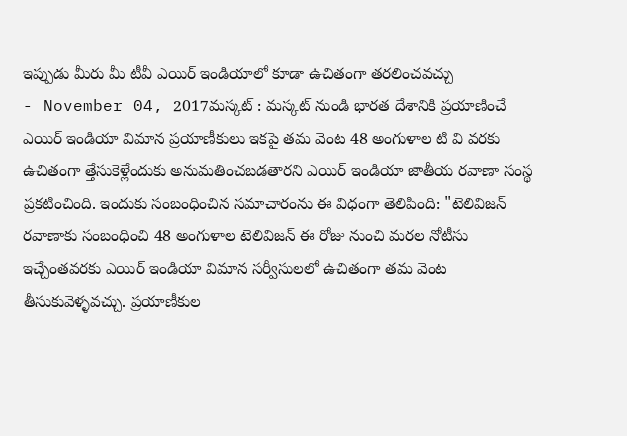ఇప్పుడు మీరు మీ టీవీ ఎయిర్ ఇండియాలో కూడా ఉచితంగా తరలించవచ్చు
- November 04, 2017మస్కట్ : మస్కట్ నుండి భారత దేశానికి ప్రయాణించే ఎయిర్ ఇండియా విమాన ప్రయాణీకులు ఇకపై తమ వెంట 48 అంగుళాల టి వి వరకు ఉచితంగా త్తేసుకెళ్లేందుకు అనుమతించబడతారని ఎయిర్ ఇండియా జాతీయ రవాణా సంస్థ ప్రకటించింది. ఇందుకు సంబంధించిన సమాచారంను ఈ విధంగా తెలిపింది: "టెలివిజన్ రవాణాకు సంబంధించి 48 అంగుళాల టెలివిజన్ ఈ రోజు నుంచి మరల నోటీసు ఇచ్చేంతవరకు ఎయిర్ ఇండియా విమాన సర్వీసులలో ఉచితంగా తమ వెంట తీసుకువెళ్ళవచ్చు. ప్రయాణీకుల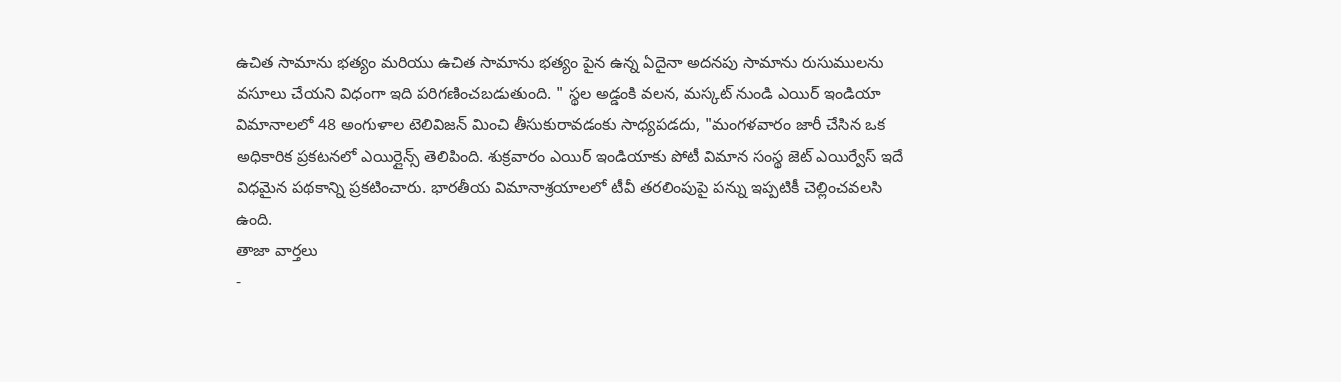ఉచిత సామాను భత్యం మరియు ఉచిత సామాను భత్యం పైన ఉన్న ఏదైనా అదనపు సామాను రుసుములను వసూలు చేయని విధంగా ఇది పరిగణించబడుతుంది. " స్థల అడ్డంకి వలన, మస్కట్ నుండి ఎయిర్ ఇండియా విమానాలలో 48 అంగుళాల టెలివిజన్ మించి తీసుకురావడంకు సాధ్యపడదు, "మంగళవారం జారీ చేసిన ఒక అధికారిక ప్రకటనలో ఎయిర్లైన్స్ తెలిపింది. శుక్రవారం ఎయిర్ ఇండియాకు పోటీ విమాన సంస్థ జెట్ ఎయిర్వేస్ ఇదే విధమైన పథకాన్ని ప్రకటించారు. భారతీయ విమానాశ్రయాలలో టీవీ తరలింపుపై పన్ను ఇప్పటికీ చెల్లించవలసి ఉంది.
తాజా వార్తలు
-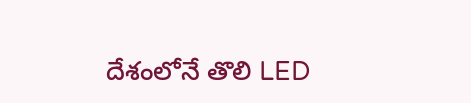దేశంలోనే తొలి LED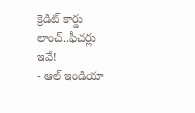క్రెడిట్ కార్డు లాంచ్..ఫీచర్లు ఇవే!
- ఆల్ ఇండియా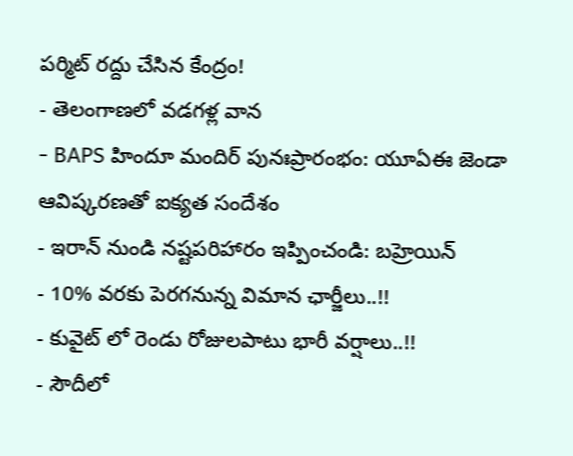పర్మిట్ రద్దు చేసిన కేంద్రం!
- తెలంగాణలో వడగళ్ల వాన
- BAPS హిందూ మందిర్ పునఃప్రారంభం: యూఏఈ జెండా ఆవిష్కరణతో ఐక్యత సందేశం
- ఇరాన్ నుండి నష్టపరిహారం ఇప్పించండి: బహ్రెయిన్
- 10% వరకు పెరగనున్న విమాన ఛార్జీలు..!!
- కువైట్ లో రెండు రోజులపాటు భారీ వర్షాలు..!!
- సౌదీలో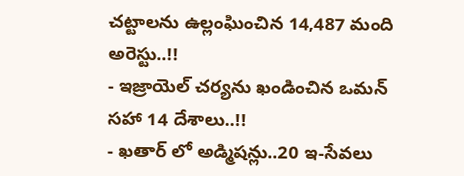చట్టాలను ఉల్లంఘించిన 14,487 మంది అరెస్టు..!!
- ఇజ్రాయెల్ చర్యను ఖండించిన ఒమన్ సహా 14 దేశాలు..!!
- ఖతార్ లో అడ్మిషన్లు..20 ఇ-సేవలు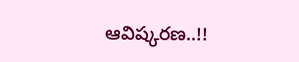ఆవిష్కరణ..!!